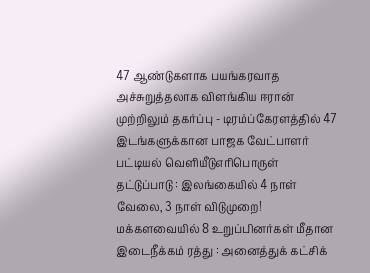47 ஆண்டுகளாக பயங்கரவாத அச்சுறுத்தலாக விளங்கிய ஈரான் முற்றிலும் தகர்ப்பு - டிரம்ப்கேரளத்தில் 47 இடங்களுக்கான பாஜக வேட்பாளர் பட்டியல் வெளியீடுஎரிபொருள் தட்டுப்பாடு : இலங்கையில் 4 நாள் வேலை, 3 நாள் விடுமுறை! மக்களவையில் 8 உறுப்பினர்கள் மீதான இடைநீக்கம் ரத்து : அனைத்துக் கட்சிக்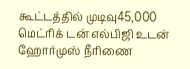கூட்டத்தில் முடிவு45,000 மெட்ரிக் டன் எல்பிஜி உடன் ஹோர்முஸ் நீரிணை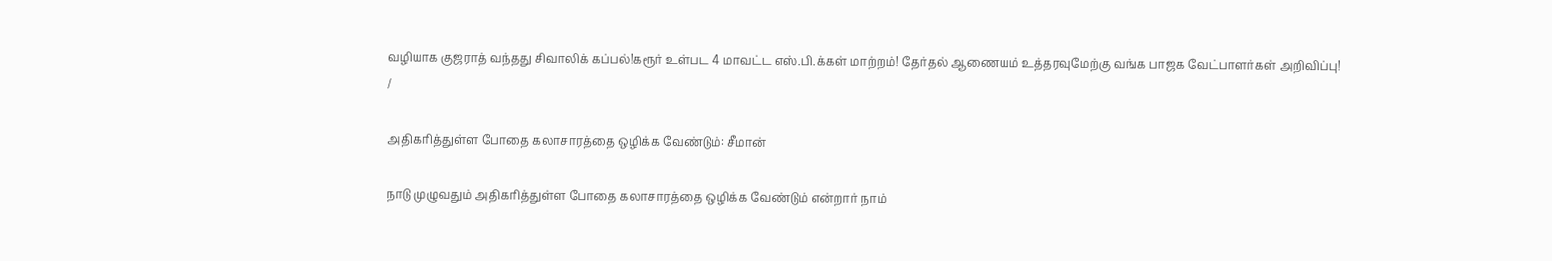வழியாக குஜராத் வந்தது சிவாலிக் கப்பல்!கரூர் உள்பட 4 மாவட்ட எஸ்.பி.க்கள் மாற்றம்! தேர்தல் ஆணையம் உத்தரவுமேற்கு வங்க பாஜக வேட்பாளர்கள் அறிவிப்பு!
/

அதிகரித்துள்ள போதை கலாசாரத்தை ஒழிக்க வேண்டும்: சீமான்

நாடு முழுவதும் அதிகரித்துள்ள போதை கலாசாரத்தை ஒழிக்க வேண்டும் என்றார் நாம்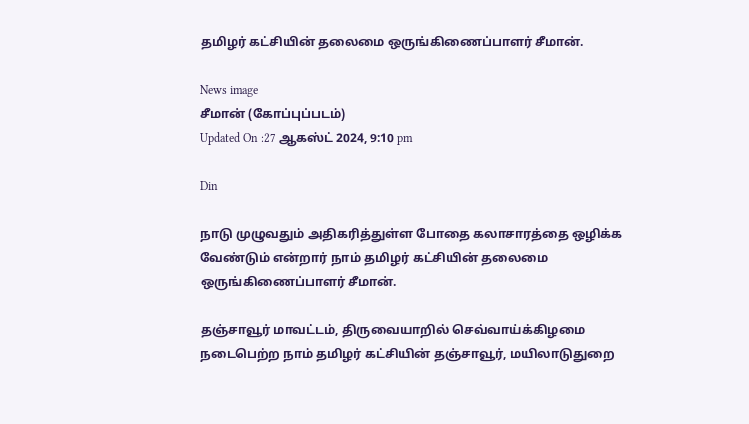தமிழர் கட்சியின் தலைமை ஒருங்கிணைப்பாளர் சீமான்.

News image
சீமான் (கோப்புப்படம்)
Updated On :27 ஆகஸ்ட் 2024, 9:10 pm

Din

நாடு முழுவதும் அதிகரித்துள்ள போதை கலாசாரத்தை ஒழிக்க வேண்டும் என்றார் நாம் தமிழர் கட்சியின் தலைமை ஒருங்கிணைப்பாளர் சீமான்.

தஞ்சாவூர் மாவட்டம், திருவையாறில் செவ்வாய்க்கிழமை நடைபெற்ற நாம் தமிழர் கட்சியின் தஞ்சாவூர், மயிலாடுதுறை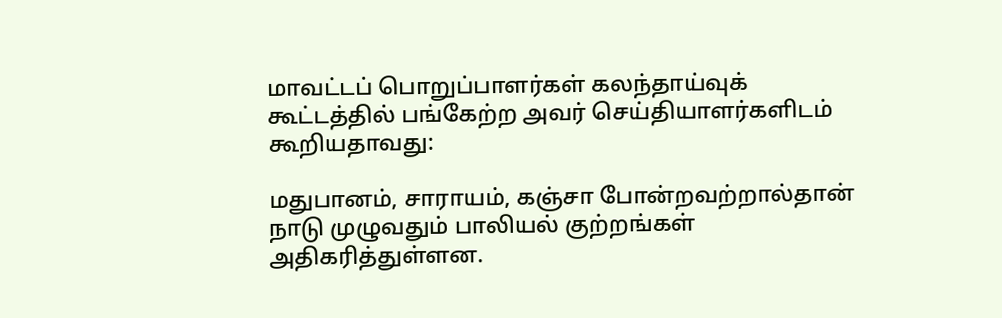மாவட்டப் பொறுப்பாளர்கள் கலந்தாய்வுக் கூட்டத்தில் பங்கேற்ற அவர் செய்தியாளர்களிடம் கூறியதாவது:

மதுபானம், சாராயம், கஞ்சா போன்றவற்றால்தான் நாடு முழுவதும் பாலியல் குற்றங்கள் அதிகரித்துள்ளன.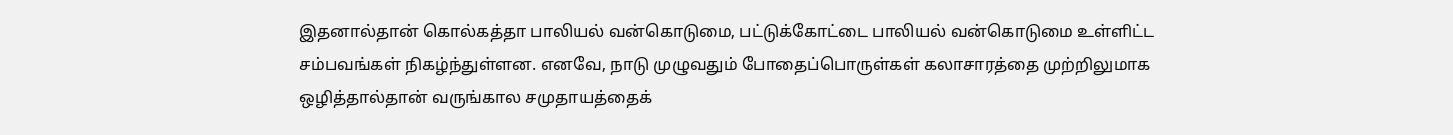இதனால்தான் கொல்கத்தா பாலியல் வன்கொடுமை, பட்டுக்கோட்டை பாலியல் வன்கொடுமை உள்ளிட்ட சம்பவங்கள் நிகழ்ந்துள்ளன. எனவே, நாடு முழுவதும் போதைப்பொருள்கள் கலாசாரத்தை முற்றிலுமாக ஒழித்தால்தான் வருங்கால சமுதாயத்தைக்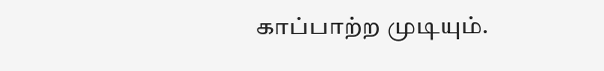காப்பாற்ற முடியும்.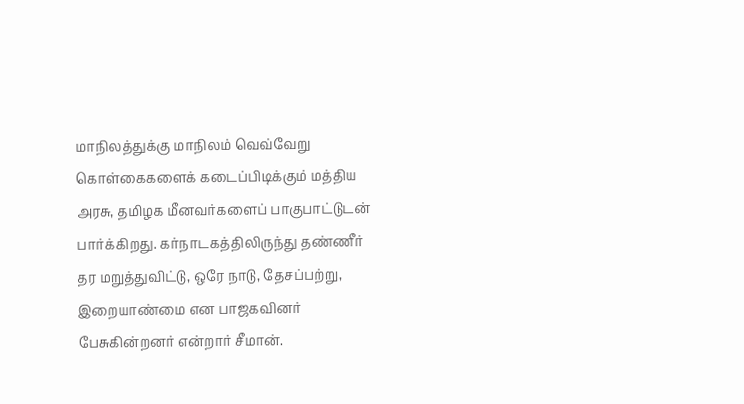மாநிலத்துக்கு மாநிலம் வெவ்வேறு கொள்கைகளைக் கடைப்பிடிக்கும் மத்திய அரசு, தமிழக மீனவர்களைப் பாகுபாட்டுடன் பார்க்கிறது. கர்நாடகத்திலிருந்து தண்ணீர் தர மறுத்துவிட்டு, ஒரே நாடு, தேசப்பற்று, இறையாண்மை என பாஜகவினர் பேசுகின்றனர் என்றார் சீமான்.